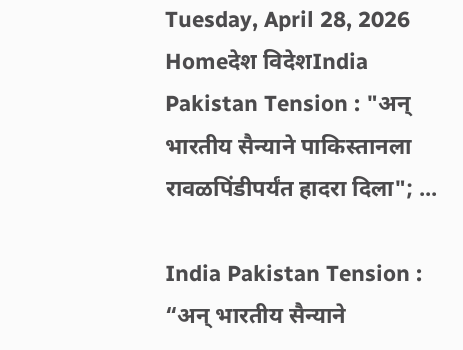Tuesday, April 28, 2026
Homeदेश विदेशIndia Pakistan Tension : "अन् भारतीय सैन्याने पाकिस्तानला रावळपिंडीपर्यंत हादरा दिला"; ...

India Pakistan Tension : “अन् भारतीय सैन्याने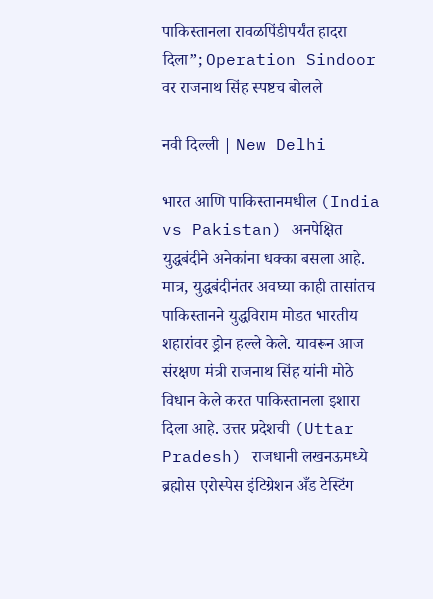पाकिस्तानला रावळपिंडीपर्यंत हादरा दिला”; Operation Sindoor वर राजनाथ सिंह स्पष्टच बोलले

नवी दिल्ली | New Delhi

भारत आणि पाकिस्तानमधील (India vs Pakistan) अनपेक्षित युद्धबंदीने अनेकांना धक्का बसला आहे. मात्र, युद्धबंदीनंतर अवघ्या काही तासांतच पाकिस्तानने युद्धविराम मोडत भारतीय शहारांवर ड्रोन हल्ले केले. यावरून आज संरक्षण मंत्री राजनाथ सिंह यांनी मोठे विधान केले करत पाकिस्तानला इशारा दिला आहे. उत्तर प्रदेशची (Uttar Pradesh) राजधानी लखनऊमध्ये ब्रह्मोस एरोस्पेस इंटिग्रेशन अँड टेस्टिंग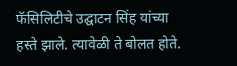फॅसिलिटीचे उद्घाटन सिंह यांच्या हस्ते झाले. त्यावेळी ते बोलत होते.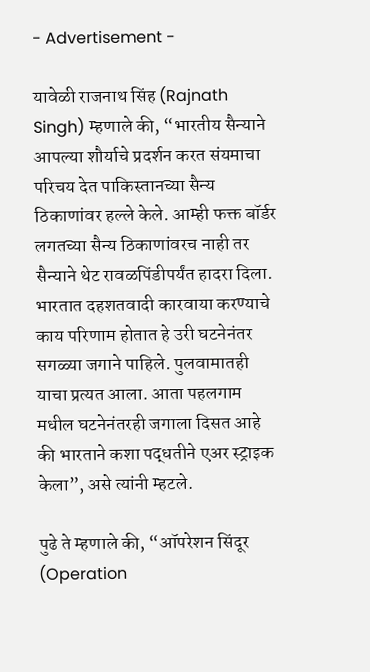- Advertisement -

यावेळी राजनाथ सिंह (Rajnath Singh) म्हणाले की, “भारतीय सैन्याने आपल्या शौर्याचे प्रदर्शन करत संयमाचा परिचय देत पाकिस्तानच्या सैन्य ठिकाणांवर हल्ले केले. आम्ही फक्त बॉर्डर लगतच्या सैन्य ठिकाणांवरच नाही तर सैन्याने थेट रावळपिंडीपर्यंत हादरा दिला. भारतात दहशतवादी कारवाया करण्याचे काय परिणाम होतात हे उरी घटनेनंतर सगळ्या जगाने पाहिले. पुलवामातही याचा प्रत्यत आला. आता पहलगाम मधील घटनेनंतरही जगाला दिसत आहे की भारताने कशा पद्धतीने एअर स्ट्राइक केला”, असे त्यांनी म्हटले.

पुढे ते म्हणाले की, “ऑपरेशन सिंदूर (Operation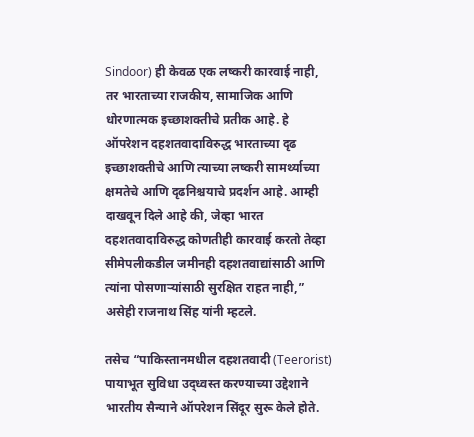Sindoor) ही केवळ एक लष्करी कारवाई नाही, तर भारताच्या राजकीय, सामाजिक आणि धोरणात्मक इच्छाशक्तीचे प्रतीक आहे. हे ऑपरेशन दहशतवादाविरुद्ध भारताच्या दृढ इच्छाशक्तीचे आणि त्याच्या लष्करी सामर्थ्याच्या क्षमतेचे आणि दृढनिश्चयाचे प्रदर्शन आहे. आम्ही दाखवून दिले आहे की, जेव्हा भारत दहशतवादाविरुद्ध कोणतीही कारवाई करतो तेव्हा सीमेपलीकडील जमीनही दहशतवाद्यांसाठी आणि त्यांना पोसणाऱ्यांसाठी सुरक्षित राहत नाही,” असेही राजनाथ सिंह यांनी म्हटले.

तसेच “पाकिस्तानमधील दहशतवादी (Teerorist) पायाभूत सुविधा उद्ध्वस्त करण्याच्या उद्देशाने भारतीय सैन्याने ऑपरेशन सिंदूर सुरू केले होते.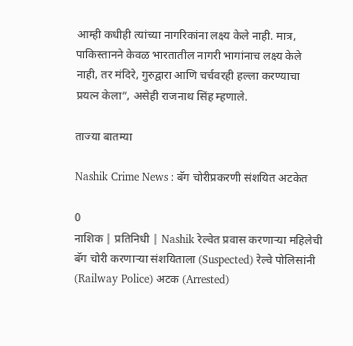आम्ही कधीही त्यांच्या नागरिकांना लक्ष्य केले नाही. मात्र, पाकिस्तानने केवळ भारतातील नागरी भागांनाच लक्ष्य केले नाही, तर मंदिरे, गुरुद्वारा आणि चर्चवरही हल्ला करण्याचा प्रयत्न केला”, असेही राजनाथ सिंह म्हणाले.

ताज्या बातम्या

Nashik Crime News : बॅग चोरीप्रकरणी संशयित अटकेत

0
नाशिक | प्रतिनिधी | Nashik रेल्वेत प्रवास करणाऱ्या महिलेची बॅग चोरी करणाऱ्या संशयिताला (Suspected) रेल्वे पोलिसांनी (Railway Police) अटक (Arrested)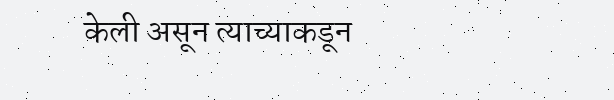केली असून त्याच्याकडून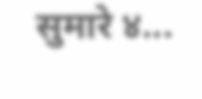सुमारे ४...